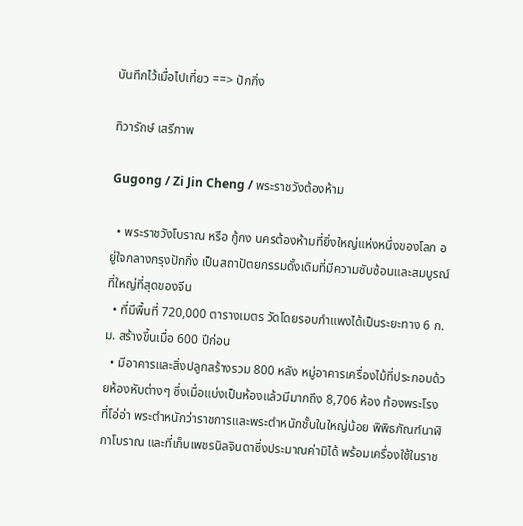บันทึกไว้เมื่อไปเที่ยว ==> ปักกิ่ง

ทิวารักษ์ เสรีภาพ

Gugong / Zi Jin Cheng / พระราชวังต้องห้าม

  • พระราชวังโบราณ หรือ กู้กง นครต้องห้ามที่ยิ่งใหญ่แห่งหนึ่งของโลก อยู่ใจกลางกรุงปักกิ่ง เป็นสถาปัตยกรรมดั้งเดิมที่มีความซับซ้อนและสมบูรณ์ ที่ใหญ่ที่สุดของจีน
  • ที่มีพื้นที่ 720,000 ตารางเมตร วัดโดยรอบกำแพงได้เป็นระยะทาง 6 ก.ม. สร้างขึ้นเมื่อ 600 ปีก่อน
  • มีอาคารและสิ่งปลูกสร้างรวม 800 หลัง หมู่อาคารเครื่องไม้ที่ประกอบด้วยห้องหับต่างๆ ซึ่งเมื่อแบ่งเป็นห้องแล้วมีมากถึง 8,706 ห้อง ท้องพระโรงที่โอ่อ่า พระตำหนักว่าราชการและพระตำหนักชั้นในใหญ่น้อย พิพิธภัณฑ์นาฬิกาโบราณ และที่เก็บเพชรนิลจินดาซึ่งประมาณค่ามิได้ พร้อมเครื่องใช้ในราช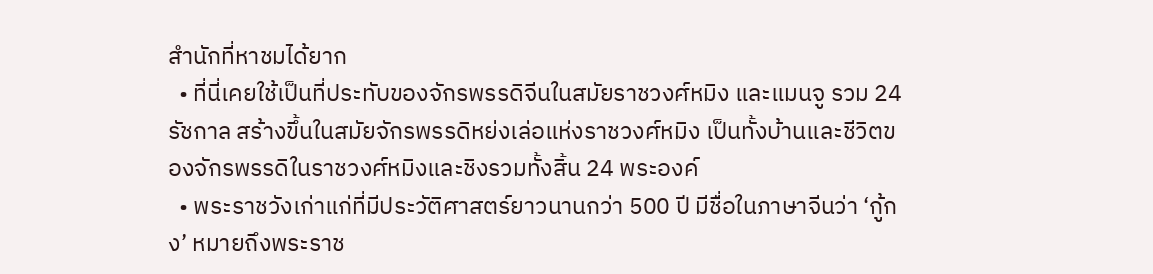สำนักที่หาชมได้ยาก
  • ที่นี่เคยใช้เป็นที่ประทับของจักรพรรดิจีนในสมัยราชวงศ์หมิง และแมนจู รวม 24 รัชกาล สร้างขึ้นในสมัยจักรพรรดิหย่งเล่อแห่งราชวงศ์หมิง เป็นทั้งบ้านและชีวิตของจักรพรรดิในราชวงศ์หมิงและชิงรวมทั้งสิ้น 24 พระองค์
  • พระราชวังเก่าแก่ที่มีประวัติศาสตร์ยาวนานกว่า 500 ปี มีชื่อในภาษาจีนว่า ‘กู้กง’ หมายถึงพระราช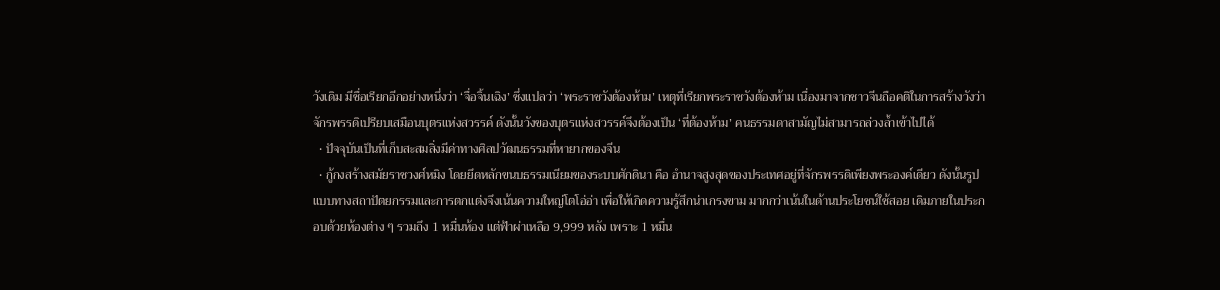วังเดิม มีชื่อเรียกอีกอย่างหนึ่งว่า ‘จื่อจิ้นเฉิง’ ซึ่งแปลว่า ‘พระราชวังต้องห้าม’ เหตุที่เรียกพระราชวังต้องห้าม เนื่องมาจากชาวจีนถือคติในการสร้างวังว่า จักรพรรดิเปรียบเสมือนบุตรแห่งสวรรค์ ดังนั้นวังของบุตรแห่งสวรรค์จึงต้องเป็น ‘ที่ต้องห้าม’ คนธรรมดาสามัญไม่สามารถล่วงล้ำเข้าไปได้
  • ปัจจุบันเป็นที่เก็บสะสมสิ่งมีค่าทางศิลปวัฒนธรรมที่หายากของจีน
  • กู้กงสร้างสมัยราชวงศ์หมิง โดยยึดหลักขนบธรรมเนียมของระบบศักดินา คือ อำนาจสูงสุดของประเทศอยู่ที่จักรพรรดิเพียงพระองค์เดียว ดังนั้นรูปแบบทางสถาปัตยกรรมและการตกแต่งจึงเน้นความใหญ่โตโอ่อ่า เพื่อให้เกิดความรู้สึกน่าเกรงขาม มากกว่าเน้นในด้านประโยชน์ใช้สอย เดิมภายในประกอบด้วยห้องต่าง ๆ รวมถึง 1 หมื่นห้อง แต่ฟ้าผ่าเหลือ 9,999 หลัง เพราะ 1 หมื่น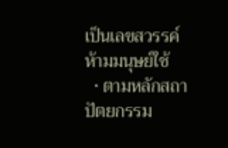เป็นเลขสวรรค์ห้ามมนุษย์ใช้
  • ตามหลักสถาปัตยกรรม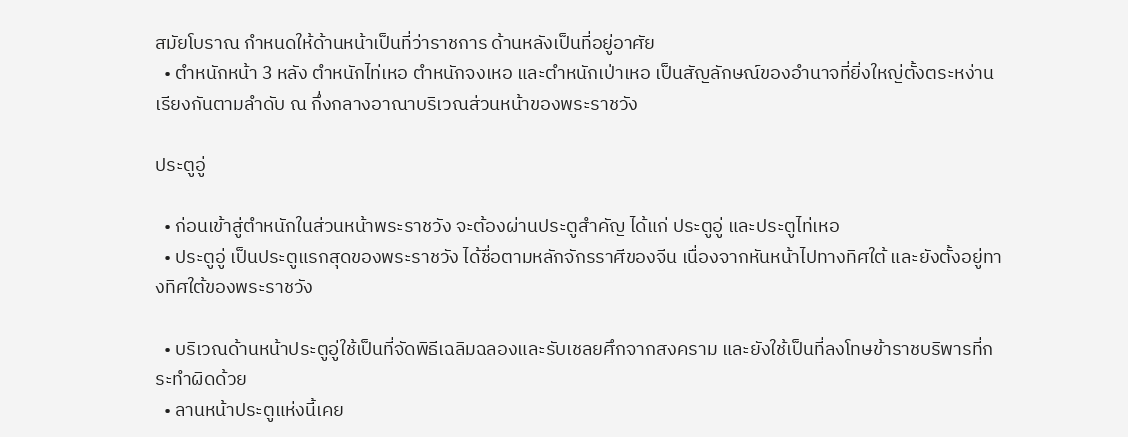สมัยโบราณ กำหนดให้ด้านหน้าเป็นที่ว่าราชการ ด้านหลังเป็นที่อยู่อาศัย
  • ตำหนักหน้า 3 หลัง ตำหนักไท่เหอ ตำหนักจงเหอ และตำหนักเป่าเหอ เป็นสัญลักษณ์ของอำนาจที่ยิ่งใหญ่ตั้งตระหง่านเรียงกันตามลำดับ ณ กึ่งกลางอาณาบริเวณส่วนหน้าของพระราชวัง

ประตูอู่

  • ก่อนเข้าสู่ตำหนักในส่วนหน้าพระราชวัง จะต้องผ่านประตูสำคัญ ได้แก่ ประตูอู่ และประตูไท่เหอ
  • ประตูอู่ เป็นประตูแรกสุดของพระราชวัง ได้ชื่อตามหลักจักรราศีของจีน เนื่องจากหันหน้าไปทางทิศใต้ และยังตั้งอยู่ทางทิศใต้ของพระราชวัง

  • บริเวณด้านหน้าประตูอู่ใช้เป็นที่จัดพิธีเฉลิมฉลองและรับเชลยศึกจากสงคราม และยังใช้เป็นที่ลงโทษข้าราชบริพารที่กระทำผิดด้วย
  • ลานหน้าประตูแห่งนี้เคย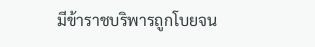มีข้าราชบริพารถูกโบยจน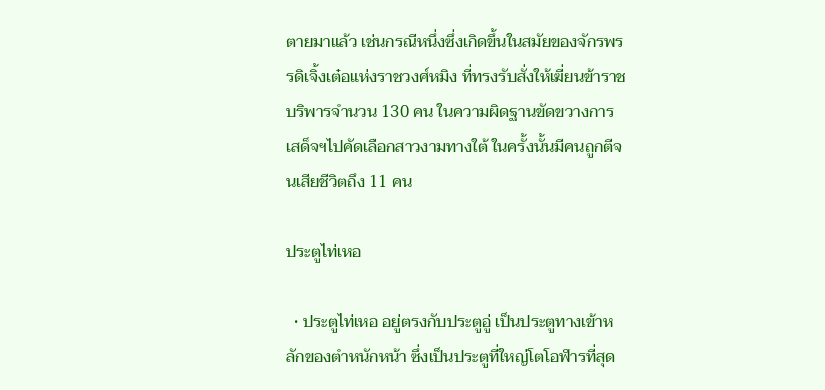ตายมาแล้ว เช่นกรณีหนึ่งซึ่งเกิดขึ้นในสมัยของจักรพรรดิเจิ้งเต๋อแห่งราชวงศ์หมิง ที่ทรงรับสั่งให้เฆี่ยนข้าราชบริพารจำนวน 130 คน ในความผิดฐานขัดขวางการเสด็จฯไปคัดเลือกสาวงามทางใต้ ในครั้งนั้นมีคนถูกตีจนเสียชีวิตถึง 11 คน

ประตูไท่เหอ

  • ประตูไท่เหอ อยู่ตรงกับประตูอู่ เป็นประตูทางเข้าหลักของตำหนักหน้า ซึ่งเป็นประตูที่ใหญ่โตโอฬารที่สุด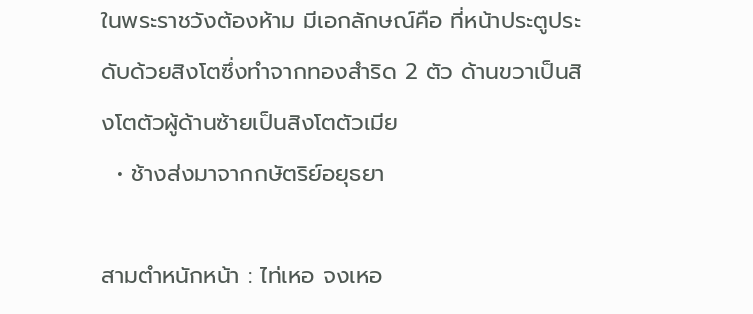ในพระราชวังต้องห้าม มีเอกลักษณ์คือ ที่หน้าประตูประดับด้วยสิงโตซึ่งทำจากทองสำริด 2 ตัว ด้านขวาเป็นสิงโตตัวผู้ด้านซ้ายเป็นสิงโตตัวเมีย
  • ช้างส่งมาจากกษัตริย์อยุธยา

สามตำหนักหน้า : ไท่เหอ จงเหอ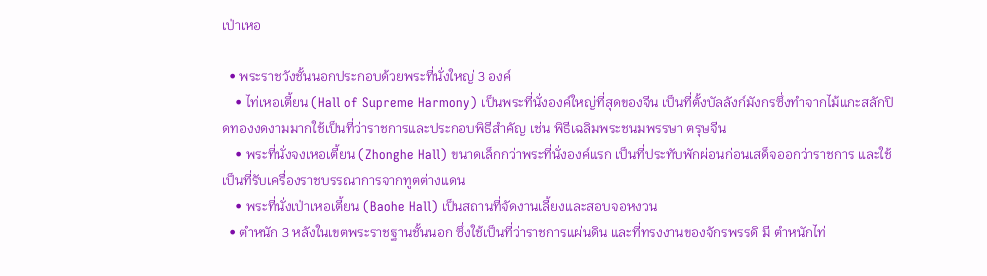เป่าเหอ

  • พระราชวังชั้นนอกประกอบด้วยพระที่นั่งใหญ่ 3 องค์
    • ไท่เหอเตี้ยน (Hall of Supreme Harmony) เป็นพระที่นั่งองค์ใหญ่ที่สุดของจีน เป็นที่ตั้งบัลลังก์มังกรซึ่งทำจากไม้แกะสลักปิดทองงดงามมากใช้เป็นที่ว่าราชการและประกอบพิธีสำคัญ เช่น พิธีเฉลิมพระชนมพรรษา ตรุษจีน
    • พระที่นั่งจงเหอเตี้ยน (Zhonghe Hall) ขนาดเล็กกว่าพระที่นั่งองค์แรก เป็นที่ประทับพักผ่อนก่อนเสด็จออกว่าราชการ และใช้เป็นที่รับเครื่องราชบรรณาการจากทูตต่างแดน
    • พระที่นั่งเป่าเหอเตี้ยน (Baohe Hall) เป็นสถานที่จัดงานเลี้ยงและสอบจอหงวน
  • ตำหนัก 3 หลังในเขตพระราชฐานชั้นนอก ซึ่งใช้เป็นที่ว่าราชการแผ่นดิน และที่ทรงงานของจักรพรรดิ มี ตำหนักไท่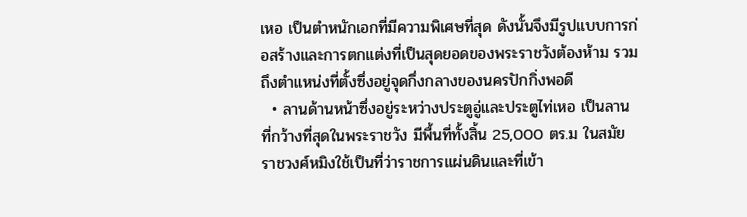เหอ เป็นตำหนักเอกที่มีความพิเศษที่สุด ดังนั้นจึงมีรูปแบบการก่อสร้างและการตกแต่งที่เป็นสุดยอดของพระราชวังต้องห้าม รวมถึงตำแหน่งที่ตั้งซึ่งอยู่จุดกึ่งกลางของนครปักกิ่งพอดี
  • ลานด้านหน้าซึ่งอยู่ระหว่างประตูอู่และประตูไท่เหอ เป็นลานที่กว้างที่สุดในพระราชวัง มีพื้นที่ทั้งสิ้น 25,000 ตร.ม ในสมัยราชวงศ์หมิงใช้เป็นที่ว่าราชการแผ่นดินและที่เข้า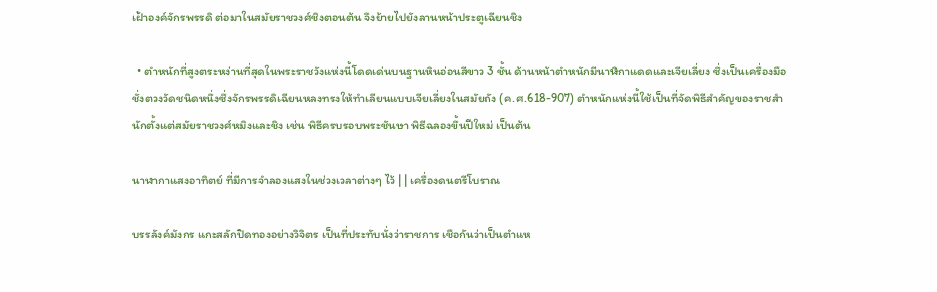เฝ้าองค์จักรพรรดิ ต่อมาในสมัยราชวงศ์ชิงตอนต้น จึงย้ายไปยังลานหน้าประตูเฉียนชิง

  • ตำหนักที่สูงตระหง่านที่สุดในพระราชวังแห่งนี้โดดเด่นบนฐานหินอ่อนสีขาว 3 ชั้น ด้านหน้าตำหนักมีนาฬิกาแดดและเจียเลี่ยง ซึ่งเป็นเครื่องมือชั่งตวงวัดชนิดหนึ่งซึ่งจักรพรรดิเฉียนหลงทรงให้ทำเลียนแบบเจียเลี่ยงในสมัยถัง (ค.ศ.618-907) ตำหนักแห่งนี้ใช้เป็นที่จัดพิธีสำคัญของราชสำนักตั้งแต่สมัยราชวงศ์หมิงและชิง เช่น พิธีครบรอบพระชันษา พิธีฉลองขึ้นปีใหม่ เป็นต้น

นาฬากาแสงอาทิตย์ ที่มีการจำลองแสงในช่วงเวลาต่างๆ ไว้ | | เครื่องดนตรีโบราณ

บรรลังค์มังกร แกะสลักปิดทองอย่างวิจิตร เป็นที่ประทับนั่งว่าราชการ เชือกันว่าเป็นตำแห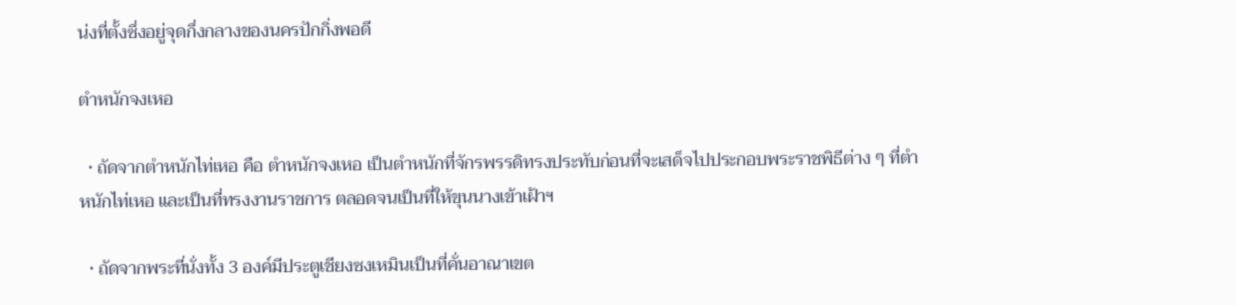น่งที่ตั้งซึ่งอยู่จุดกึ่งกลางของนครปักกิ่งพอดี

ตำหนักจงเหอ

  • ถัดจากตำหนักไท่เหอ คือ ตำหนักจงเหอ เป็นตำหนักที่จักรพรรดิทรงประทับก่อนที่จะเสด็จไปประกอบพระราชพิธีต่าง ๆ ที่ตำหนักไท่เหอ และเป็นที่ทรงงานราชการ ตลอดจนเป็นที่ให้ขุนนางเข้าเฝ้าฯ

  • ถัดจากพระที่นั่งทั้ง 3 องค์มีประตูเชียงซงเหมินเป็นที่คั่นอาณาเขต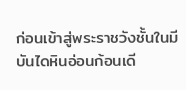ก่อนเข้าสู่พระราชวังชั้นในมีบันไดหินอ่อนก้อนเดี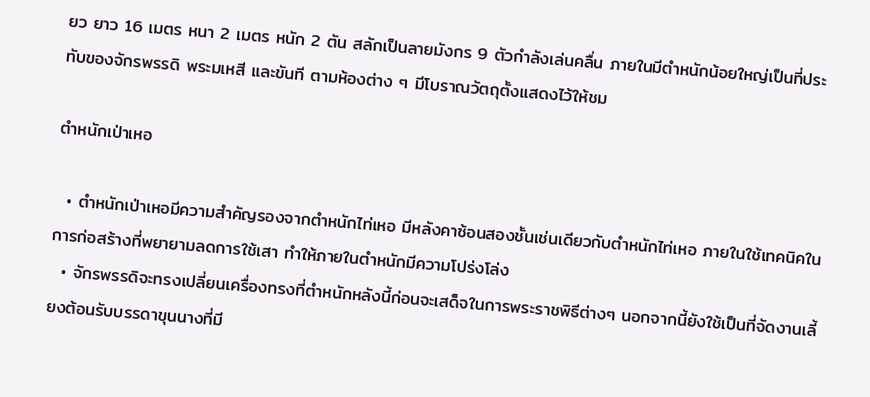ยว ยาว 16 เมตร หนา 2 เมตร หนัก 2 ตัน สลักเป็นลายมังกร 9 ตัวกำลังเล่นคลื่น ภายในมีตำหนักน้อยใหญ่เป็นที่ประทับของจักรพรรดิ พระมเหสี และขันที ตามห้องต่าง ๆ มีโบราณวัตถุตั้งแสดงไว้ให้ชม

ตำหนักเป่าเหอ

  • ตำหนักเป่าเหอมีความสำคัญรองจากตำหนักไท่เหอ มีหลังคาซ้อนสองชั้นเช่นเดียวกับตำหนักไท่เหอ ภายในใช้เทคนิคในการก่อสร้างที่พยายามลดการใช้เสา ทำให้ภายในตำหนักมีความโปร่งโล่ง
  • จักรพรรดิจะทรงเปลี่ยนเครื่องทรงที่ตำหนักหลังนี้ก่อนจะเสด็จในการพระราชพิธีต่างๆ นอกจากนี้ยังใช้เป็นที่จัดงานเลี้ยงต้อนรับบรรดาขุนนางที่มี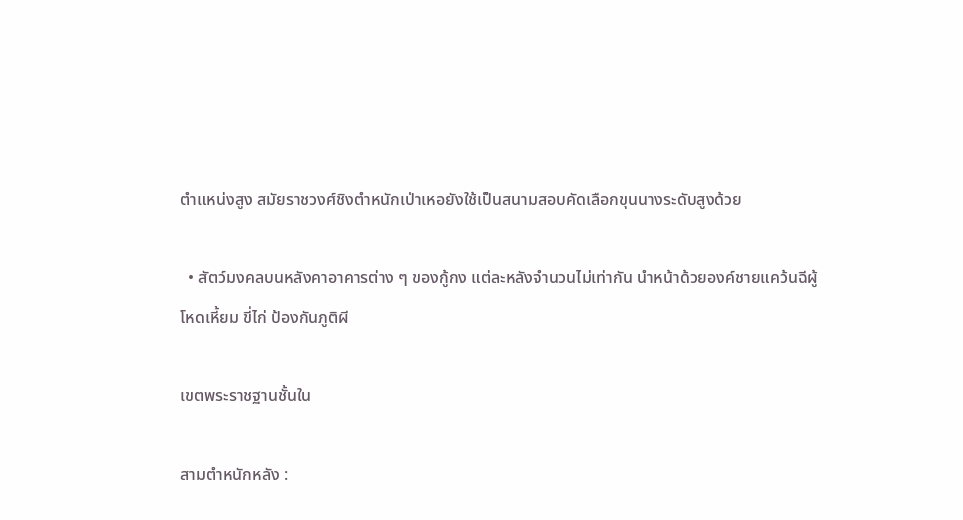ตำแหน่งสูง สมัยราชวงศ์ชิงตำหนักเป่าเหอยังใช้เป็นสนามสอบคัดเลือกขุนนางระดับสูงด้วย

  • สัตว์มงคลบนหลังคาอาคารต่าง ๆ ของกู้กง แต่ละหลังจำนวนไม่เท่ากัน นำหน้าด้วยองค์ชายแคว้นฉีผู้โหดเหี้ยม ขี่ไก่ ป้องกันภูติผี

เขตพระราชฐานชั้นใน

สามตำหนักหลัง :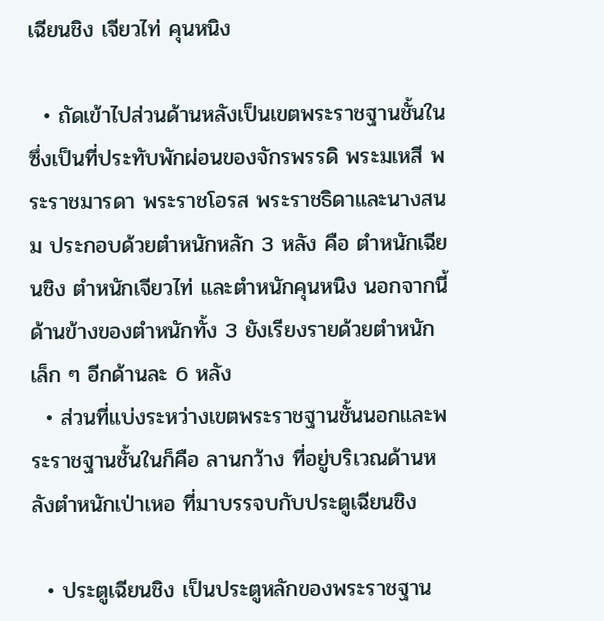เฉียนชิง เจียวไท่ คุนหนิง

  • ถัดเข้าไปส่วนด้านหลังเป็นเขตพระราชฐานชั้นใน ซึ่งเป็นที่ประทับพักผ่อนของจักรพรรดิ พระมเหสี พระราชมารดา พระราชโอรส พระราชธิดาและนางสนม ประกอบด้วยตำหนักหลัก 3 หลัง คือ ตำหนักเฉียนชิง ตำหนักเจียวไท่ และตำหนักคุนหนิง นอกจากนี้ด้านข้างของตำหนักทั้ง 3 ยังเรียงรายด้วยตำหนักเล็ก ๆ อีกด้านละ 6 หลัง
  • ส่วนที่แบ่งระหว่างเขตพระราชฐานชั้นนอกและพระราชฐานชั้นในก็คือ ลานกว้าง ที่อยู่บริเวณด้านหลังตำหนักเป่าเหอ ที่มาบรรจบกับประตูเฉียนชิง

  • ประตูเฉียนชิง เป็นประตูหลักของพระราชฐาน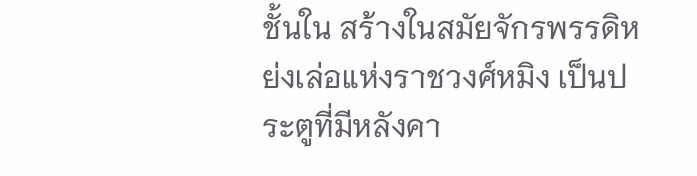ชั้นใน สร้างในสมัยจักรพรรดิหย่งเล่อแห่งราชวงศ์หมิง เป็นประตูที่มีหลังคา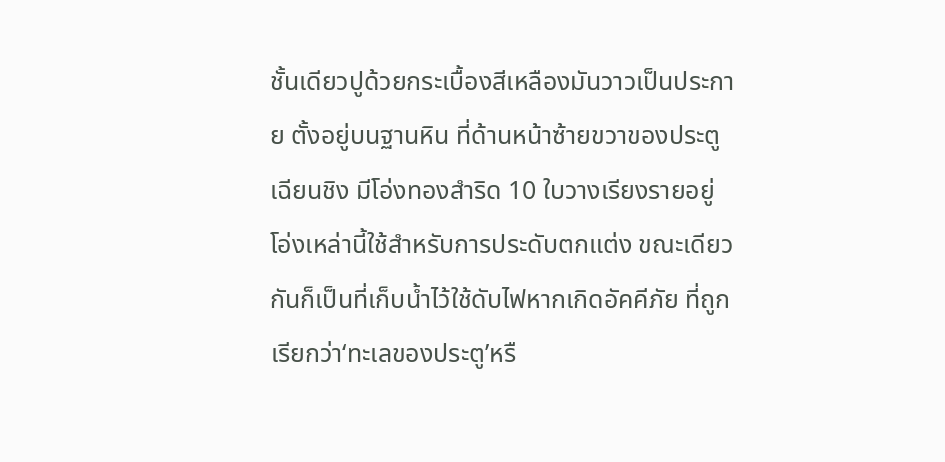ชั้นเดียวปูด้วยกระเบื้องสีเหลืองมันวาวเป็นประกาย ตั้งอยู่บนฐานหิน ที่ด้านหน้าซ้ายขวาของประตูเฉียนชิง มีโอ่งทองสำริด 10 ใบวางเรียงรายอยู่ โอ่งเหล่านี้ใช้สำหรับการประดับตกแต่ง ขณะเดียวกันก็เป็นที่เก็บน้ำไว้ใช้ดับไฟหากเกิดอัคคีภัย ที่ถูกเรียกว่า‘ทะเลของประตู’หรื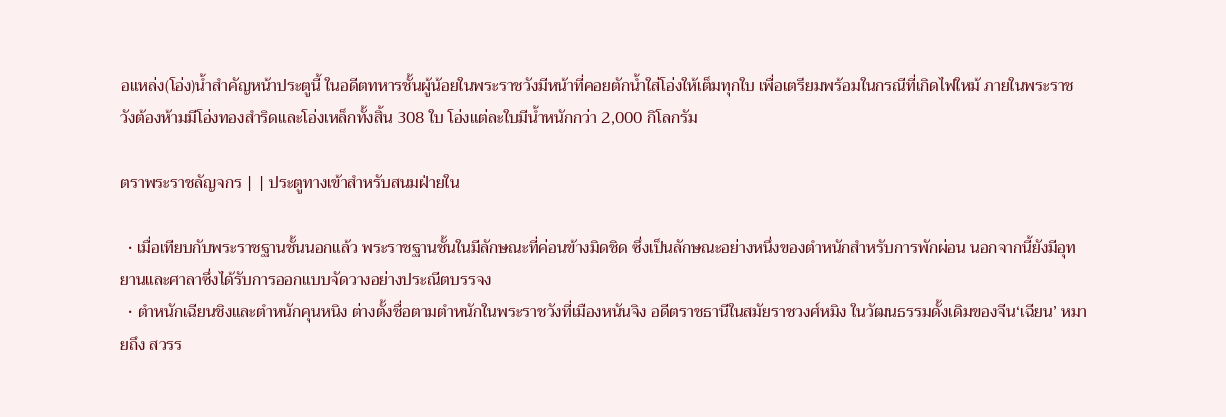อแหล่ง(โอ่ง)น้ำสำคัญหน้าประตูนี้ ในอดีตทหารชั้นผู้น้อยในพระราชวังมีหน้าที่คอยตักน้ำใส่โอ่งให้เต็มทุกใบ เพื่อเตรียมพร้อมในกรณีที่เกิดไฟใหม้ ภายในพระราชวังต้องห้ามมีโอ่งทองสำริดและโอ่งเหล็กทั้งสิ้น 308 ใบ โอ่งแต่ละใบมีน้ำหนักกว่า 2,000 กิโลกรัม

ตราพระราชลัญจกร | | ประตูทางเข้าสำหรับสนมฝ่ายใน

  • เมื่อเทียบกับพระราชฐานชั้นนอกแล้ว พระราชฐานชั้นในมีลักษณะที่ค่อนข้างมิดชิด ซึ่งเป็นลักษณะอย่างหนึ่งของตำหนักสำหรับการพักผ่อน นอกจากนี้ยังมีอุทยานและศาลาซึ่งได้รับการออกแบบจัดวางอย่างประณีตบรรจง
  • ตำหนักเฉียนชิงและตำหนักคุนหนิง ต่างตั้งชื่อตามตำหนักในพระราชวังที่เมืองหนันจิง อดีตราชธานีในสมัยราชวงศ์หมิง ในวัฒนธรรมดั้งเดิมของจีน‘เฉียน’ หมายถึง สวรร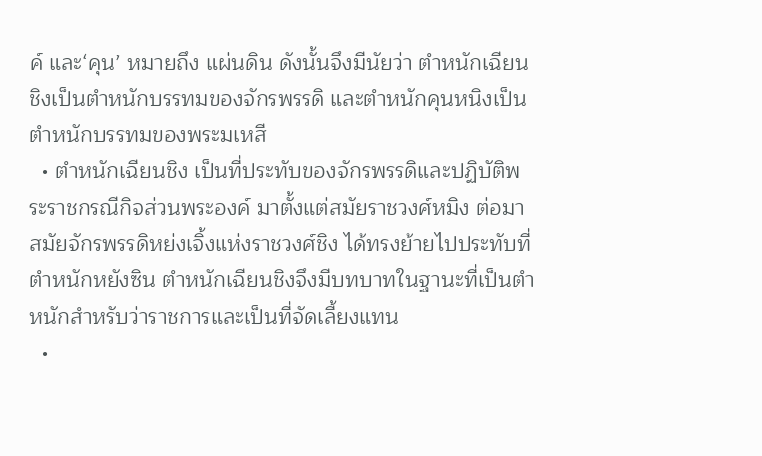ค์ และ‘คุน’ หมายถึง แผ่นดิน ดังนั้นจึงมีนัยว่า ตำหนักเฉียนชิงเป็นตำหนักบรรทมของจักรพรรดิ และตำหนักคุนหนิงเป็นตำหนักบรรทมของพระมเหสี
  • ตำหนักเฉียนชิง เป็นที่ประทับของจักรพรรดิและปฏิบัติพระราชกรณีกิจส่วนพระองค์ มาตั้งแต่สมัยราชวงศ์หมิง ต่อมาสมัยจักรพรรดิหย่งเจิ้งแห่งราชวงศ์ชิง ได้ทรงย้ายไปประทับที่ตำหนักหยังซิน ตำหนักเฉียนชิงจึงมีบทบาทในฐานะที่เป็นตำหนักสำหรับว่าราชการและเป็นที่จัดเลี้ยงแทน
  •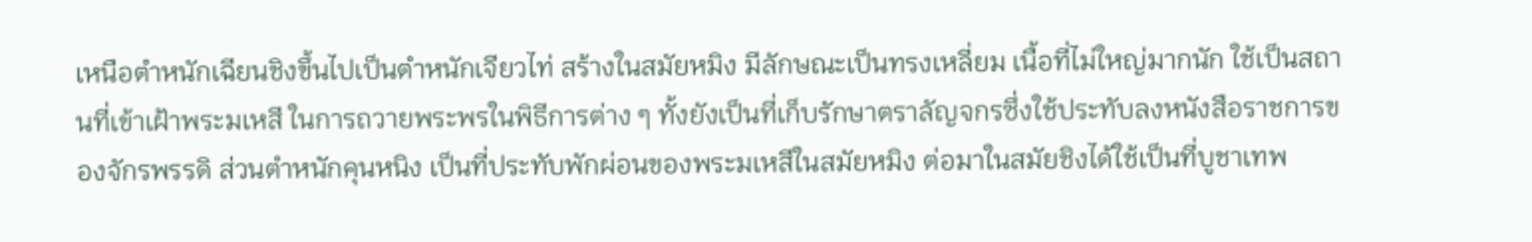เหนือตำหนักเฉียนชิงขึ้นไปเป็นตำหนักเจียวไท่ สร้างในสมัยหมิง มีลักษณะเป็นทรงเหลี่ยม เนื้อที่ไม่ใหญ่มากนัก ใช้เป็นสถานที่เข้าเฝ้าพระมเหสี ในการถวายพระพรในพิธีการต่าง ๆ ทั้งยังเป็นที่เก็บรักษาตราลัญจกรซึ่งใช้ประทับลงหนังสือราชการของจักรพรรดิ ส่วนตำหนักคุนหนิง เป็นที่ประทับพักผ่อนของพระมเหสีในสมัยหมิง ต่อมาในสมัยชิงได้ใช้เป็นที่บูชาเทพ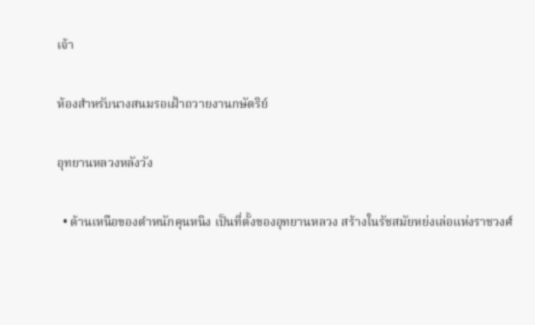เจ้า

ห้องสำหรับนางสนมรอเฝ้าถวายงานกษัตริย์

อุทยานหลวงหลังวัง

  • ด้านเหนือของตำหนักคุนหนิง เป็นที่ตั้งของอุทยานหลวง สร้างในรัชสมัยหย่งเล่อแห่งราชวงศ์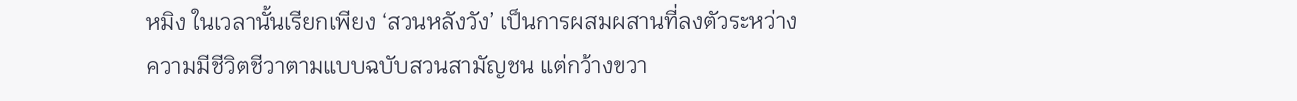หมิง ในเวลานั้นเรียกเพียง ‘สวนหลังวัง’ เป็นการผสมผสานที่ลงตัวระหว่างความมีชีวิตชีวาตามแบบฉบับสวนสามัญชน แต่กว้างขวา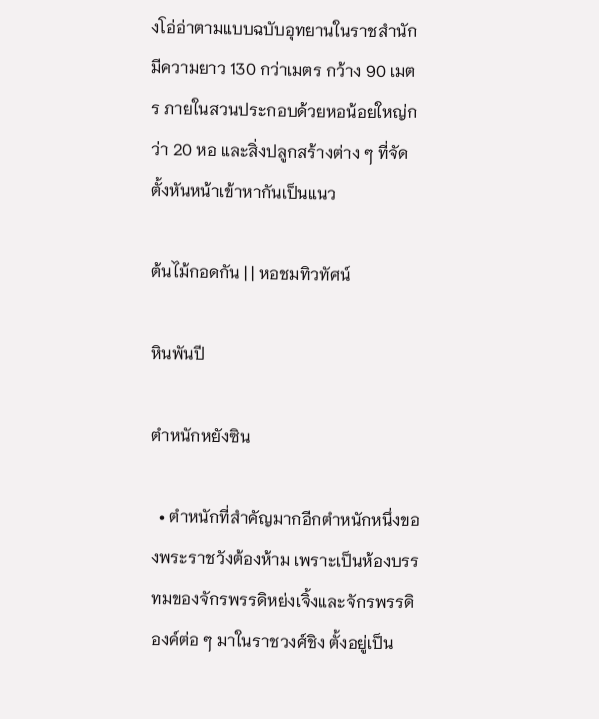งโอ่อ่าตามแบบฉบับอุทยานในราชสำนัก มีความยาว 130 กว่าเมตร กว้าง 90 เมตร ภายในสวนประกอบด้วยหอน้อยใหญ่กว่า 20 หอ และสิ่งปลูกสร้างต่าง ๆ ที่จัดตั้งหันหน้าเข้าหากันเป็นแนว

ต้นไม้กอดกัน | | หอชมทิวทัศน์

หินพันปี

ตำหนักหยังซิน

  • ตำหนักที่สำคัญมากอีกตำหนักหนึ่งของพระราชวังต้องห้าม เพราะเป็นห้องบรรทมของจักรพรรดิหย่งเจิ้งและจักรพรรดิองค์ต่อ ๆ มาในราชวงศ์ชิง ตั้งอยู่เป็น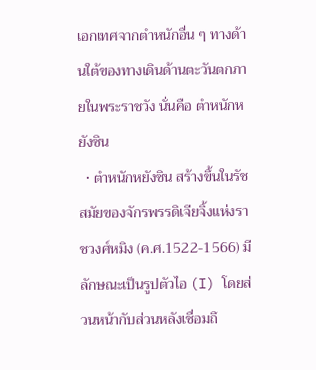เอกเทศจากตำหนักอื่น ๆ ทางด้านใต้ของทางเดินด้านตะวันตกภายในพระราชวัง นั่นคือ ตำหนักหยังซิน
  • ตำหนักหยังซิน สร้างขึ้นในรัชสมัยของจักรพรรดิเจียจิ้งแห่งราชวงศ์หมิง (ค.ศ.1522-1566) มีลักษณะเป็นรูปตัวไอ (I) โดยส่วนหน้ากับส่วนหลังเชื่อมถึ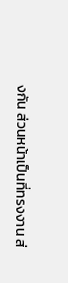งกัน ส่วนหน้าเป็นที่ทรงงาน ส่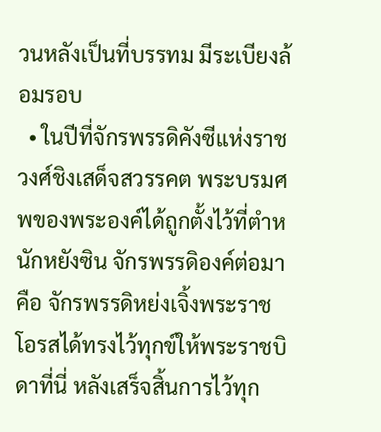วนหลังเป็นที่บรรทม มีระเบียงล้อมรอบ
  • ในปีที่จักรพรรดิคังซีแห่งราชวงศ์ชิงเสด็จสวรรคต พระบรมศพของพระองค์ได้ถูกตั้งไว้ที่ตำหนักหยังซิน จักรพรรดิองค์ต่อมาคือ จักรพรรดิหย่งเจิ้งพระราชโอรสได้ทรงไว้ทุกข์ให้พระราชบิดาที่นี่ หลังเสร็จสิ้นการไว้ทุก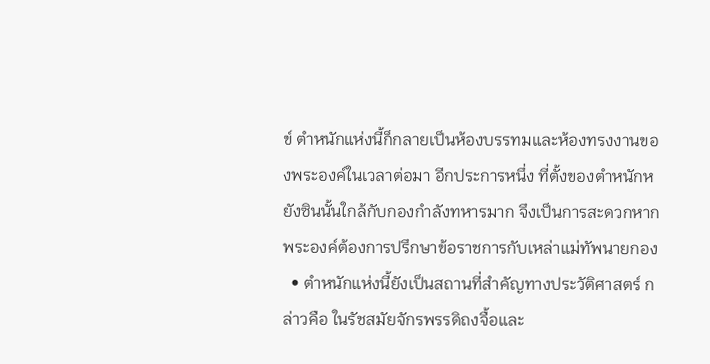ข์ ตำหนักแห่งนี้ก็กลายเป็นห้องบรรทมและห้องทรงงานของพระองค์ในเวลาต่อมา อีกประการหนึ่ง ที่ตั้งของตำหนักหยังซินนั้นใกล้กับกองกำลังทหารมาก จึงเป็นการสะดวกหากพระองค์ต้องการปรึกษาข้อราชการกับเหล่าแม่ทัพนายกอง
  • ตำหนักแห่งนี้ยังเป็นสถานที่สำคัญทางประวัติศาสตร์ กล่าวคือ ในรัชสมัยจักรพรรดิถงจื้อและ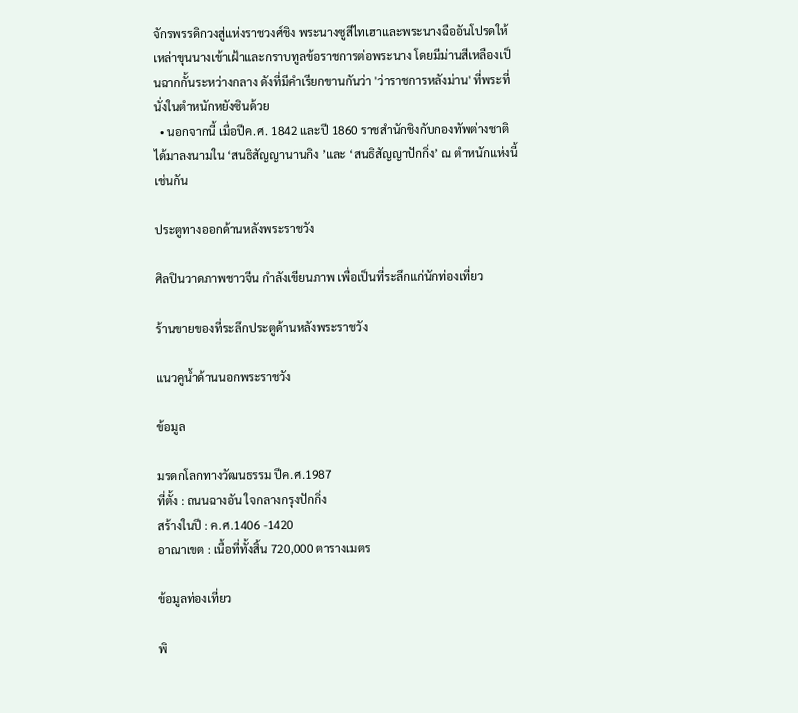จักรพรรดิกวงสู่แห่งราชวงศ์ชิง พระนางซูสีไทเฮาและพระนางฉืออันโปรดให้เหล่าขุนนางเข้าเฝ้าและกราบทูลข้อราชการต่อพระนาง โดยมีม่านสีเหลืองเป็นฉากกั้นระหว่างกลาง ดังที่มีคำเรียกขานกันว่า 'ว่าราชการหลังม่าน' ที่พระที่นั่งในตำหนักหยังซินด้วย
  • นอกจากนี้ เมื่อปีค.ศ. 1842 และปี 1860 ราชสำนักชิงกับกองทัพต่างชาติได้มาลงนามใน ‘สนธิสัญญานานกิง ’และ ‘สนธิสัญญาปักกิ่ง’ ณ ตำหนักแห่งนี้เช่นกัน

ประตูทางออกด้านหลังพระราชวัง

ศิลปินวาดภาพชาวจีน กำลังเขียนภาพ เพื่อเป็นที่ระลึกแก่นักท่องเที่ยว

ร้านขายของที่ระลึกประตูด้านหลังพระราชวัง

แนวคูน้ำด้านนอกพระราชวัง

ข้อมูล

มรดกโลกทางวัฒนธรรม ปีค.ศ.1987
ที่ตั้ง : ถนนฉางอัน ใจกลางกรุงปักกิ่ง
สร้างในปี : ค.ศ.1406 -1420
อาณาเขต : เนื้อที่ทั้งสิ้น 720,000 ตารางเมตร

ข้อมูลท่องเที่ยว

พิ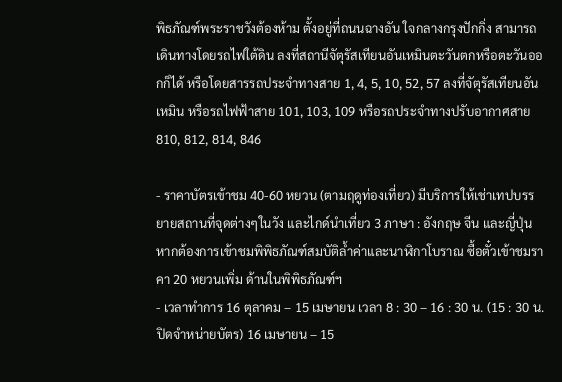พิธภัณฑ์พระราชวังต้องห้าม ตั้งอยู่ที่ถนนฉางอัน ใจกลางกรุงปักกิ่ง สามารถเดินทางโดยรถไฟใต้ดิน ลงที่สถานีจัตุรัสเทียนอันเหมินตะวันตกหรือตะวันออกก็ได้ หรือโดยสารรถประจำทางสาย 1, 4, 5, 10, 52, 57 ลงที่จัตุรัสเทียนอันเหมิน หรือรถไฟฟ้าสาย 101, 103, 109 หรือรถประจำทางปรับอากาศสาย 810, 812, 814, 846

- ราคาบัตรเข้าชม 40-60 หยวน (ตามฤดูท่องเที่ยว) มีบริการให้เช่าเทปบรรยายสถานที่จุดต่างๆในวัง และไกด์นำเที่ยว 3 ภาษา : อังกฤษ จีน และญี่ปุ่น หากต้องการเข้าชมพิพิธภัณฑ์สมบัติล้ำค่าและนาฬิกาโบราณ ซื้อตั๋วเข้าชมราคา 20 หยวนเพิ่ม ด้านในพิพิธภัณฑ์ฯ
- เวลาทำการ 16 ตุลาคม – 15 เมษายน เวลา 8 : 30 – 16 : 30 น. (15 : 30 น. ปิดจำหน่ายบัตร) 16 เมษายน – 15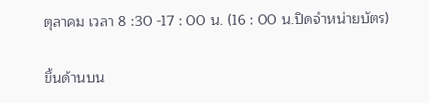ตุลาคม เวลา 8 :30 -17 : 00 น. (16 : 00 น.ปิดจำหน่ายบัตร)

ขึ้นด้านบน